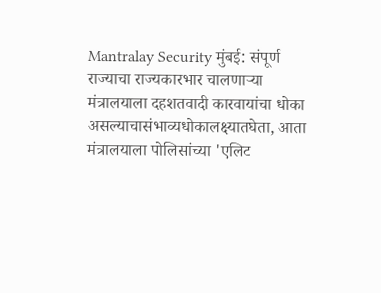Mantralay Security मुंबई: संपूर्ण राज्याचा राज्यकारभार चालणाऱ्या मंत्रालयाला दहशतवादी कारवायांचा धोका असल्याचासंभाव्यधोकालक्ष्यातघेता, आता मंत्रालयाला पोलिसांच्या 'एलिट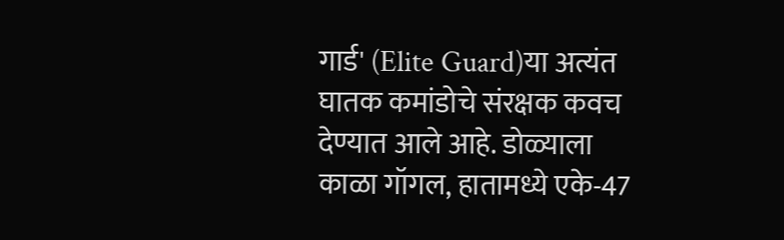गार्ड' (Elite Guard)या अत्यंत घातक कमांडोचे संरक्षक कवच देण्यात आले आहे. डोळ्याला काळा गॉगल, हातामध्ये एके-47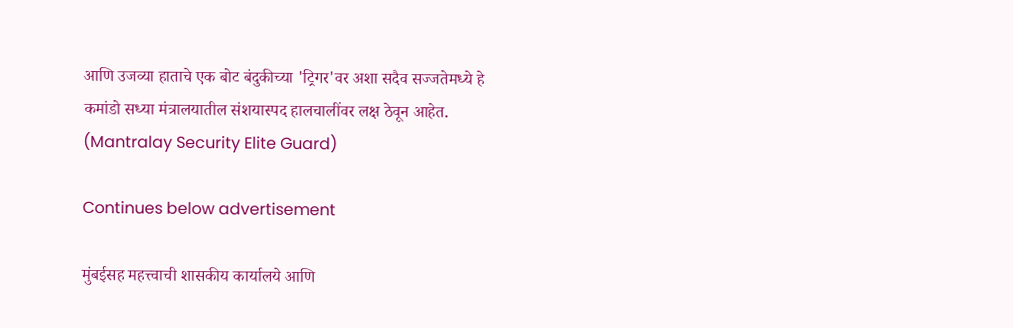आणि उजव्या हाताचे एक बोट बंदुकीच्या 'ट्रिगर'वर अशा सदैव सज्जतेमध्ये हे कमांडो सध्या मंत्रालयातील संशयास्पद हालचालींवर लक्ष ठेवून आहेत. (Mantralay Security Elite Guard)

Continues below advertisement

मुंबईसह महत्त्वाची शासकीय कार्यालये आणि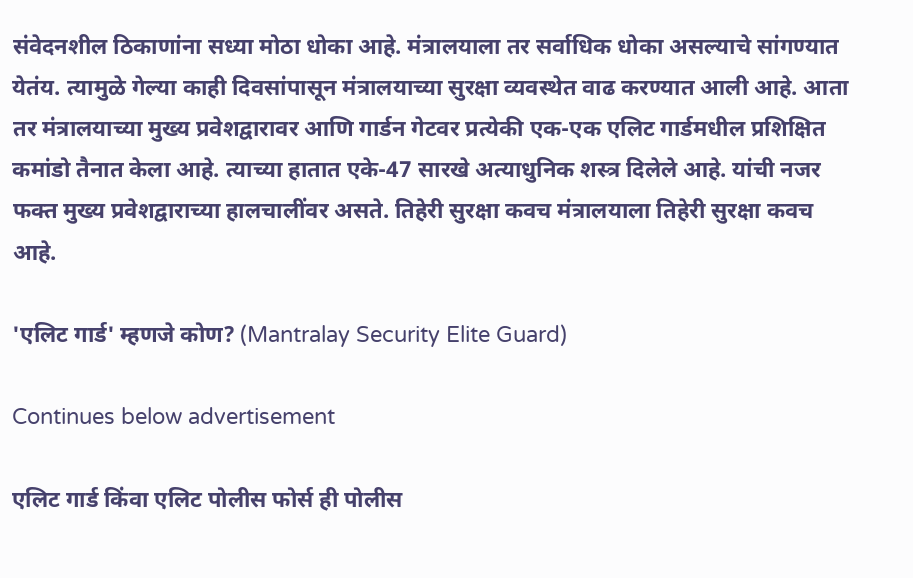संवेदनशील ठिकाणांना सध्या मोठा धोका आहे. मंत्रालयाला तर सर्वाधिक धोका असल्याचे सांगण्यात येतंय. त्यामुळे गेल्या काही दिवसांपासून मंत्रालयाच्या सुरक्षा व्यवस्थेत वाढ करण्यात आली आहे. आता तर मंत्रालयाच्या मुख्य प्रवेशद्वारावर आणि गार्डन गेटवर प्रत्येकी एक-एक एलिट गार्डमधील प्रशिक्षित कमांडो तैनात केला आहे. त्याच्या हातात एके-47 सारखे अत्याधुनिक शस्त्र दिलेले आहे. यांची नजर फक्त मुख्य प्रवेशद्वाराच्या हालचालींवर असते. तिहेरी सुरक्षा कवच मंत्रालयाला तिहेरी सुरक्षा कवच आहे.

'एलिट गार्ड' म्हणजे कोण? (Mantralay Security Elite Guard)

Continues below advertisement

एलिट गार्ड किंवा एलिट पोलीस फोर्स ही पोलीस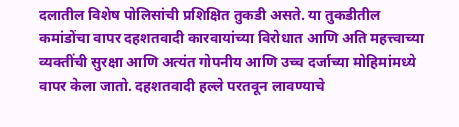दलातील विशेष पोलिसांची प्रशिक्षित तुकडी असते. या तुकडीतील कमांडोंचा वापर दहशतवादी कारवायांच्या विरोधात आणि अति महत्त्वाच्या व्यक्तींची सुरक्षा आणि अत्यंत गोपनीय आणि उच्च दर्जाच्या मोहिमांमध्ये वापर केला जातो. दहशतवादी हल्ले परतवून लावण्याचे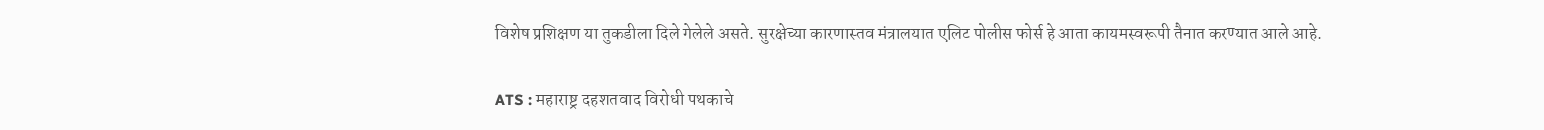विशेष प्रशिक्षण या तुकडीला दिले गेलेले असते. सुरक्षेच्या कारणास्तव मंत्रालयात एलिट पोलीस फोर्स हे आता कायमस्वरूपी तैनात करण्यात आले आहे.

ATS : महाराष्ट्र दहशतवाद विरोधी पथकाचे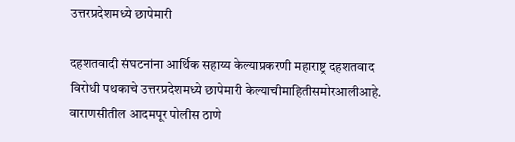उत्तरप्रदेशमध्ये छापेमारी

दहशतवादी संघटनांना आर्थिक सहाय्य केल्याप्रकरणी महाराष्ट्र दहशतवाद विरोधी पथकाचे उत्तरप्रदेशमध्ये छापेमारी केल्याचीमाहितीसमोरआलीआहे. वाराणसीतील आदमपूर पोलीस ठाणे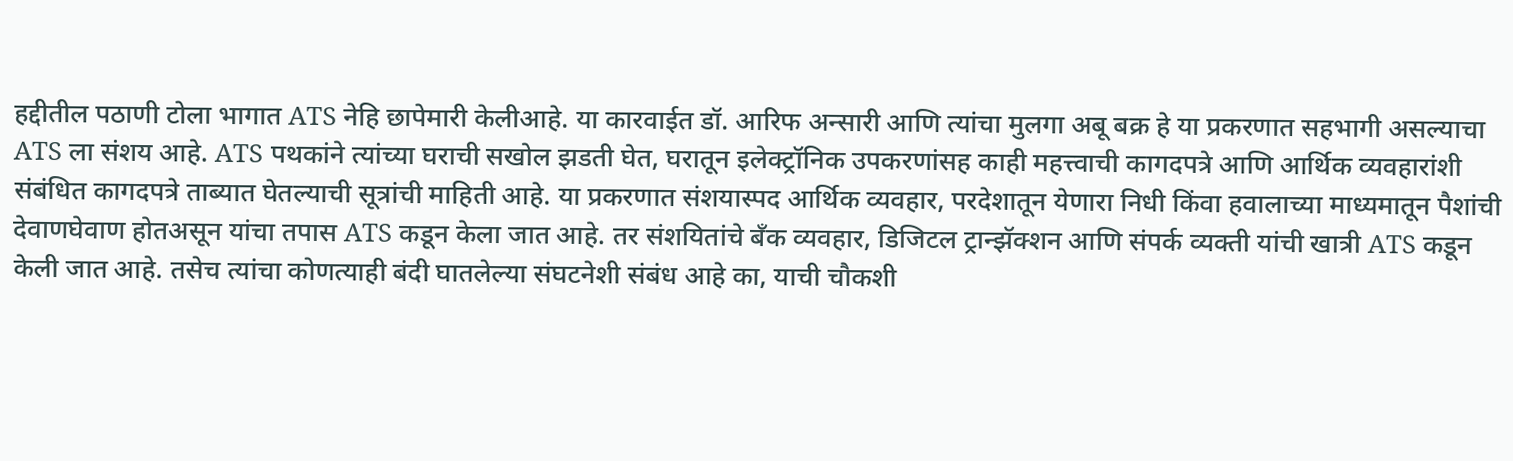हद्दीतील पठाणी टोला भागात ATS नेहि छापेमारी केलीआहे. या कारवाईत डॉ. आरिफ अन्सारी आणि त्यांचा मुलगा अबू बक्र हे या प्रकरणात सहभागी असल्याचा ATS ला संशय आहे. ATS पथकांने त्यांच्या घराची सखोल झडती घेत, घरातून इलेक्ट्रॉनिक उपकरणांसह काही महत्त्वाची कागदपत्रे आणि आर्थिक व्यवहारांशी संबंधित कागदपत्रे ताब्यात घेतल्याची सूत्रांची माहिती आहे. या प्रकरणात संशयास्पद आर्थिक व्यवहार, परदेशातून येणारा निधी किंवा हवालाच्या माध्यमातून पैशांची देवाणघेवाण होतअसून यांचा तपास ATS कडून केला जात आहे. तर संशयितांचे बँक व्यवहार, डिजिटल ट्रान्झॅक्शन आणि संपर्क व्यक्ती यांची खात्री ATS कडून केली जात आहे. तसेच त्यांचा कोणत्याही बंदी घातलेल्या संघटनेशी संबंध आहे का, याची चौकशी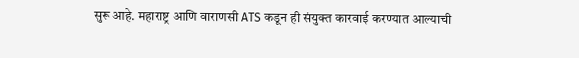सुरू आहे. महाराष्ट्र आणि वाराणसी ATS कडून ही संयुक्त कारवाई करण्यात आल्याची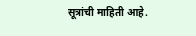सूत्रांची माहिती आहे.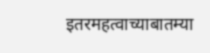इतरमहत्वाच्याबातम्या